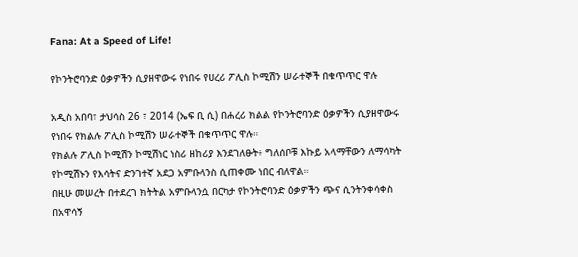Fana: At a Speed of Life!

የኮንትሮባንድ ዕቃዎችን ሲያዘዋውሩ የነበሩ የሀረሪ ፖሊስ ኮሚሽን ሠራተኞች በቁጥጥር ዋሉ

አዲስ አበባ፣ ታህሳስ 26 ፣ 2014 (ኤፍ ቢ ሲ) በሐረሪ ክልል የኮንትሮባንድ ዕቃዎችን ሲያዘዋውሩ የነበሩ የክልሉ ፖሊስ ኮሚሽን ሠራተኞች በቁጥጥር ዋሉ።
የክልሉ ፖሊስ ኮሚሽን ኮሚሽነር ነስሪ ዘከሪያ እንደገለፁት፥ ግለሰቦቹ እኩይ አላማቸውን ለማሳካት የኮሚሽኑን የእሳትና ድንገተኛ አደጋ አምቡላንስ ሲጠቀሙ ነበር ብለዋል።
በዚሁ መሠረት በተደረገ ክትትል አምቡላንሷ በርካታ የኮንትሮባንድ ዕቃዎችን ጭና ሲንትንቀሳቀስ በአዋሳኝ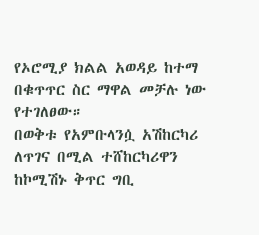የኦሮሚያ ክልል አወዳይ ከተማ በቁጥጥር ስር ማዋል መቻሉ ነው የተገለፀው።
በወቅቱ የአምቡላንሷ አሽከርካሪ ለጥገና በሚል ተሸከርካሪዋን ከኮሚሽኑ ቅጥር ግቢ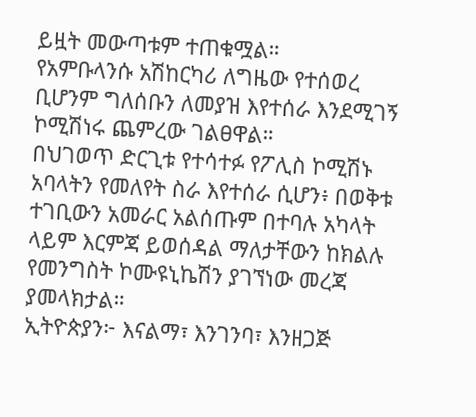ይዟት መውጣቱም ተጠቁሟል።
የአምቡላንሱ አሽከርካሪ ለግዜው የተሰወረ ቢሆንም ግለሰቡን ለመያዝ እየተሰራ እንደሚገኝ ኮሚሽነሩ ጨምረው ገልፀዋል።
በህገወጥ ድርጊቱ የተሳተፉ የፖሊስ ኮሚሽኑ አባላትን የመለየት ስራ እየተሰራ ሲሆን፥ በወቅቱ ተገቢውን አመራር አልሰጡም በተባሉ አካላት ላይም እርምጃ ይወሰዳል ማለታቸውን ከክልሉ የመንግስት ኮሙዩኒኬሽን ያገኘነው መረጃ ያመላክታል።
ኢትዮጵያን፦ እናልማ፣ እንገንባ፣ እንዘጋጅ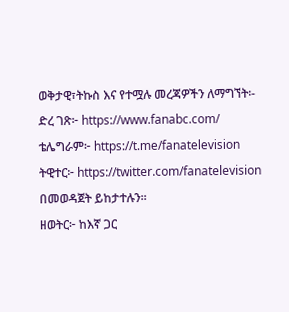ወቅታዊ፣ትኩስ እና የተሟሉ መረጃዎችን ለማግኘት፡-
ድረ ገጽ፦ https://www.fanabc.com/
ቴሌግራም፦ https://t.me/fanatelevision
ትዊተር፦ https://twitter.com/fanatelevision በመወዳጀት ይከታተሉን፡፡
ዘወትር፦ ከእኛ ጋር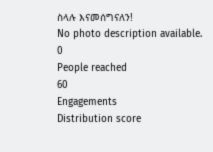ስላሉ እናመሰግናለን!
No photo description available.
0
People reached
60
Engagements
Distribution score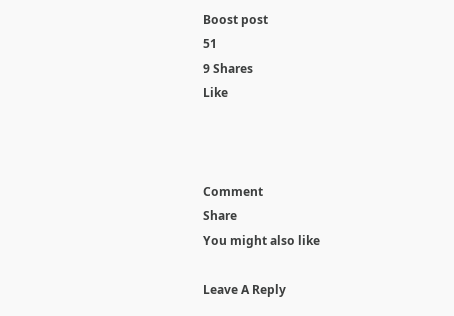Boost post
51
9 Shares
Like



Comment
Share
You might also like

Leave A Reply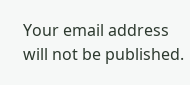Your email address will not be published.